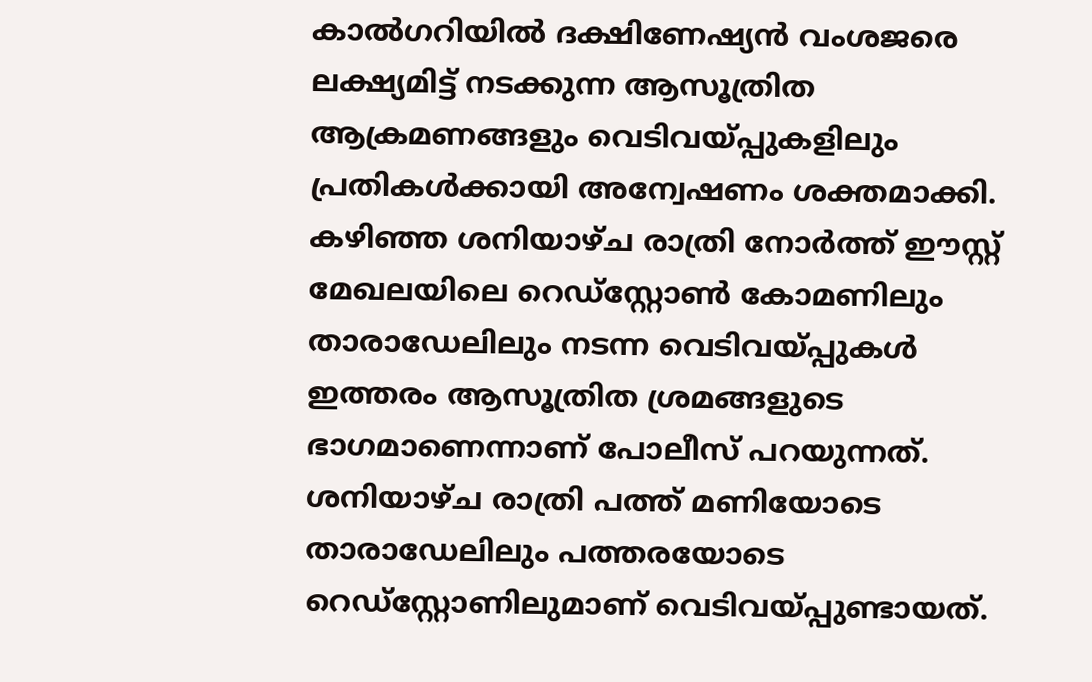കാൽഗറിയിൽ ദക്ഷിണേഷ്യൻ വംശജരെ ലക്ഷ്യമിട്ട് നടക്കുന്ന ആസൂത്രിത ആക്രമണങ്ങളും വെടിവയ്പ്പുകളിലും പ്രതികൾക്കായി അന്വേഷണം ശക്തമാക്കി. കഴിഞ്ഞ ശനിയാഴ്ച രാത്രി നോർത്ത് ഈസ്റ്റ് മേഖലയിലെ റെഡ്സ്റ്റോൺ കോമണിലും താരാഡേലിലും നടന്ന വെടിവയ്പ്പുകൾ ഇത്തരം ആസൂത്രിത ശ്രമങ്ങളുടെ ഭാഗമാണെന്നാണ് പോലീസ് പറയുന്നത്. ശനിയാഴ്ച രാത്രി പത്ത് മണിയോടെ താരാഡേലിലും പത്തരയോടെ റെഡ്സ്റ്റോണിലുമാണ് വെടിവയ്പ്പുണ്ടായത്.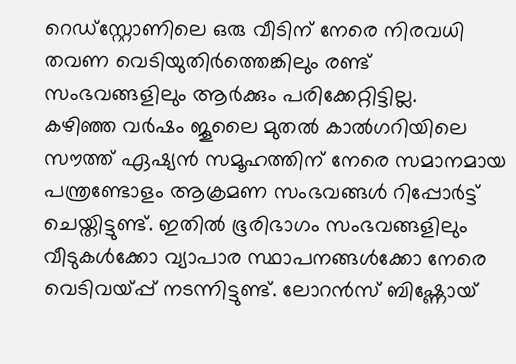റെഡ്സ്റ്റോണിലെ ഒരു വീടിന് നേരെ നിരവധി തവണ വെടിയുതിർത്തെങ്കിലും രണ്ട് സംഭവങ്ങളിലും ആർക്കും പരിക്കേറ്റിട്ടില്ല.
കഴിഞ്ഞ വർഷം ജൂലൈ മുതൽ കാൽഗറിയിലെ സൗത്ത് ഏഷ്യൻ സമൂഹത്തിന് നേരെ സമാനമായ പന്ത്രണ്ടോളം ആക്രമണ സംഭവങ്ങൾ റിപ്പോർട്ട് ചെയ്തിട്ടുണ്ട്. ഇതിൽ ഭൂരിഭാഗം സംഭവങ്ങളിലും വീടുകൾക്കോ വ്യാപാര സ്ഥാപനങ്ങൾക്കോ നേരെ വെടിവയ്പ്പ് നടന്നിട്ടുണ്ട്. ലോറൻസ് ബിഷ്ണോയ്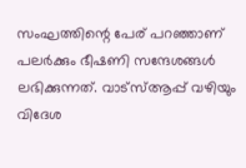സംഘത്തിന്റെ പേര് പറഞ്ഞാണ് പലർക്കും ഭീഷണി സന്ദേശങ്ങൾ ലഭിക്കുന്നത്. വാട്സ്ആപ്പ് വഴിയും വിദേശ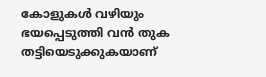കോളുകൾ വഴിയും ഭയപ്പെടുത്തി വൻ തുക തട്ടിയെടുക്കുകയാണ്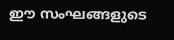ഈ സംഘങ്ങളുടെ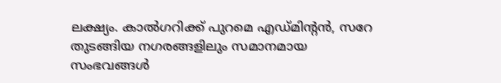ലക്ഷ്യം. കാൽഗറിക്ക് പുറമെ എഡ്മിന്റൻ, സറേ തുടങ്ങിയ നഗരങ്ങളിലും സമാനമായ സംഭവങ്ങൾ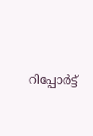റിപ്പോർട്ട്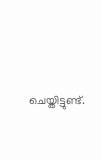ചെയ്തിട്ടുണ്ട്.